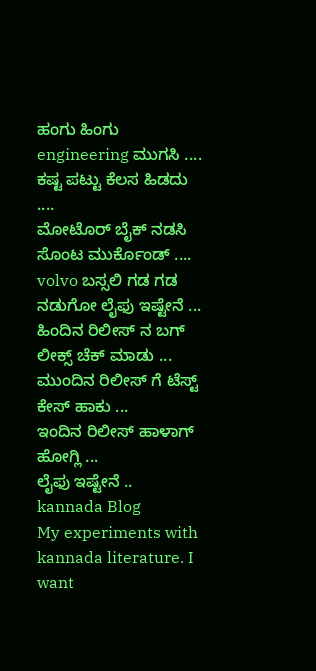ಹಂಗು ಹಿಂಗು engineering ಮುಗಸಿ ....
ಕಷ್ಟ ಪಟ್ಟು ಕೆಲಸ ಹಿಡದು ....
ಮೋಟೊರ್ ಬೈಕ್ ನಡಸಿ ಸೊಂಟ ಮುರ್ಕೊಂಡ್ ....
volvo ಬಸ್ಸಲಿ ಗಡ ಗಡ ನಡುಗೋ ಲೈಫು ಇಷ್ಟೇನೆ ...
ಹಿಂದಿನ ರಿಲೀಸ್ ನ ಬಗ್ ಲೀಕ್ಸ್ ಚೆಕ್ ಮಾಡು ...
ಮುಂದಿನ ರಿಲೀಸ್ ಗೆ ಟೆಸ್ಟ್ ಕೇಸ್ ಹಾಕು ...
ಇಂದಿನ ರಿಲೀಸ್ ಹಾಳಾಗ್ ಹೋಗ್ಲಿ ...
ಲೈಫು ಇಷ್ಟೇನೆ ..
kannada Blog
My experiments with kannada literature. I want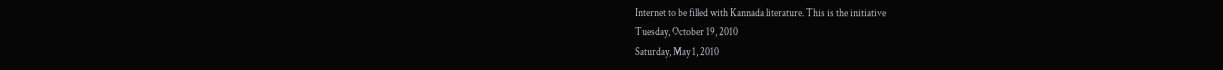Internet to be filled with Kannada literature. This is the initiative
Tuesday, October 19, 2010
Saturday, May 1, 2010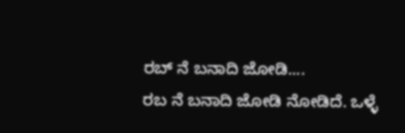ರಬ್ ನೆ ಬನಾದಿ ಜೋಡಿ....
ರಬ ನೆ ಬನಾದಿ ಜೋಡಿ ನೋಡಿದೆ. ಒಳ್ಳೆ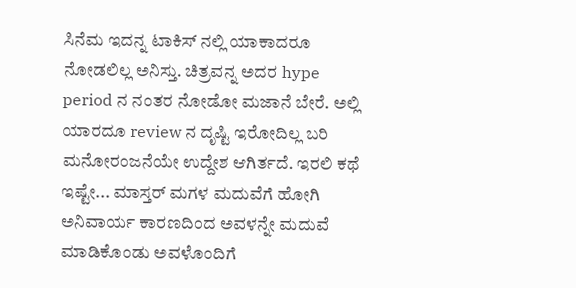ಸಿನೆಮ ಇದನ್ನ ಟಾಕಿಸ್ ನಲ್ಲಿ ಯಾಕಾದರೂ ನೋಡಲಿಲ್ಲ ಅನಿಸ್ತು. ಚಿತ್ರವನ್ನ ಅದರ hype period ನ ನಂತರ ನೋಡೋ ಮಜಾನೆ ಬೇರೆ. ಅಲ್ಲಿ ಯಾರದೂ review ನ ದೃಷ್ಟಿ ಇರೋದಿಲ್ಲ ಬರಿ ಮನೋರಂಜನೆಯೇ ಉದ್ದೇಶ ಆಗಿರ್ತದೆ. ಇರಲಿ ಕಥೆ ಇಷ್ಟೇ... ಮಾಸ್ತರ್ ಮಗಳ ಮದುವೆಗೆ ಹೋಗಿ ಅನಿವಾರ್ಯ ಕಾರಣದಿಂದ ಅವಳನ್ನೇ ಮದುವೆ ಮಾಡಿಕೊಂಡು ಅವಳೊಂದಿಗೆ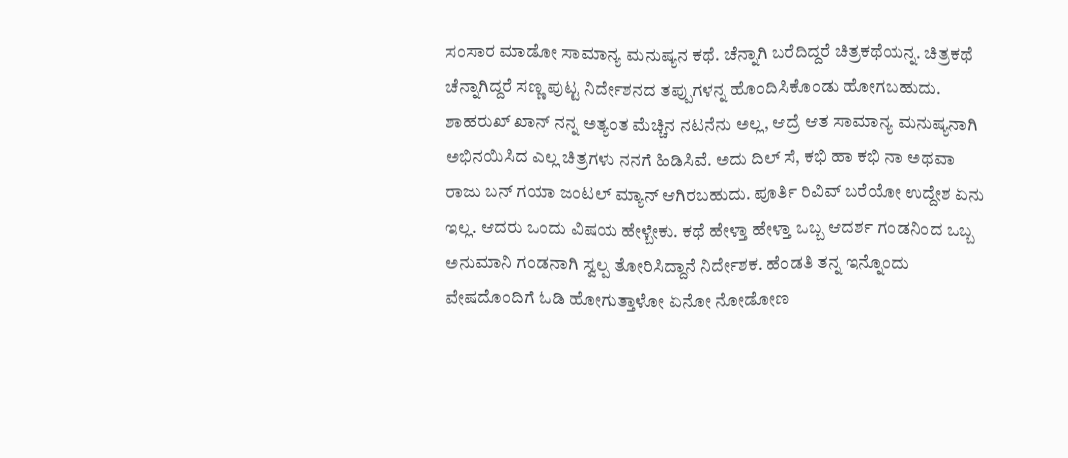ಸಂಸಾರ ಮಾಡೋ ಸಾಮಾನ್ಯ ಮನುಷ್ಯನ ಕಥೆ. ಚೆನ್ನಾಗಿ ಬರೆದಿದ್ದರೆ ಚಿತ್ರಕಥೆಯನ್ನ. ಚಿತ್ರಕಥೆ ಚೆನ್ನಾಗಿದ್ದರೆ ಸಣ್ಣ ಪುಟ್ಟ ನಿರ್ದೇಶನದ ತಪ್ಪುಗಳನ್ನ ಹೊಂದಿಸಿಕೊಂಡು ಹೋಗಬಹುದು.
ಶಾಹರುಖ್ ಖಾನ್ ನನ್ನ ಅತ್ಯಂತ ಮೆಚ್ಚಿನ ನಟನೆನು ಅಲ್ಲ, ಆದ್ರೆ ಆತ ಸಾಮಾನ್ಯ ಮನುಷ್ಯನಾಗಿ ಅಭಿನಯಿಸಿದ ಎಲ್ಲ ಚಿತ್ರಗಳು ನನಗೆ ಹಿಡಿಸಿವೆ. ಅದು ದಿಲ್ ಸೆ, ಕಭಿ ಹಾ ಕಭಿ ನಾ ಅಥವಾ ರಾಜು ಬನ್ ಗಯಾ ಜಂಟಲ್ ಮ್ಯಾನ್ ಆಗಿರಬಹುದು. ಪೂರ್ತಿ ರಿವಿವ್ ಬರೆಯೋ ಉದ್ದೇಶ ಏನು ಇಲ್ಲ. ಆದರು ಒಂದು ವಿಷಯ ಹೇಳ್ಬೇಕು. ಕಥೆ ಹೇಳ್ತಾ ಹೇಳ್ತಾ ಒಬ್ಬ ಆದರ್ಶ ಗಂಡನಿಂದ ಒಬ್ಬ ಅನುಮಾನಿ ಗಂಡನಾಗಿ ಸ್ವಲ್ಪ ತೋರಿಸಿದ್ದಾನೆ ನಿರ್ದೇಶಕ. ಹೆಂಡತಿ ತನ್ನ ಇನ್ನೊಂದು ವೇಷದೊಂದಿಗೆ ಓಡಿ ಹೋಗುತ್ತಾಳೋ ಏನೋ ನೋಡೋಣ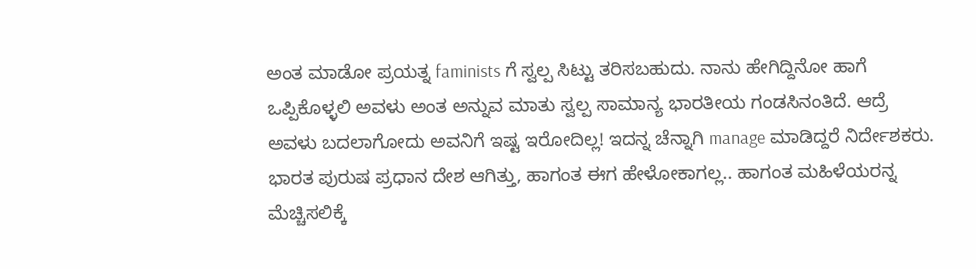ಅಂತ ಮಾಡೋ ಪ್ರಯತ್ನ faminists ಗೆ ಸ್ವಲ್ಪ ಸಿಟ್ಟು ತರಿಸಬಹುದು. ನಾನು ಹೇಗಿದ್ದಿನೋ ಹಾಗೆ ಒಪ್ಪಿಕೊಳ್ಳಲಿ ಅವಳು ಅಂತ ಅನ್ನುವ ಮಾತು ಸ್ವಲ್ಪ ಸಾಮಾನ್ಯ ಭಾರತೀಯ ಗಂಡಸಿನಂತಿದೆ. ಆದ್ರೆ ಅವಳು ಬದಲಾಗೋದು ಅವನಿಗೆ ಇಷ್ಟ ಇರೋದಿಲ್ಲ! ಇದನ್ನ ಚೆನ್ನಾಗಿ manage ಮಾಡಿದ್ದರೆ ನಿರ್ದೇಶಕರು. ಭಾರತ ಪುರುಷ ಪ್ರಧಾನ ದೇಶ ಆಗಿತ್ತು, ಹಾಗಂತ ಈಗ ಹೇಳೋಕಾಗಲ್ಲ.. ಹಾಗಂತ ಮಹಿಳೆಯರನ್ನ ಮೆಚ್ಚಿಸಲಿಕ್ಕೆ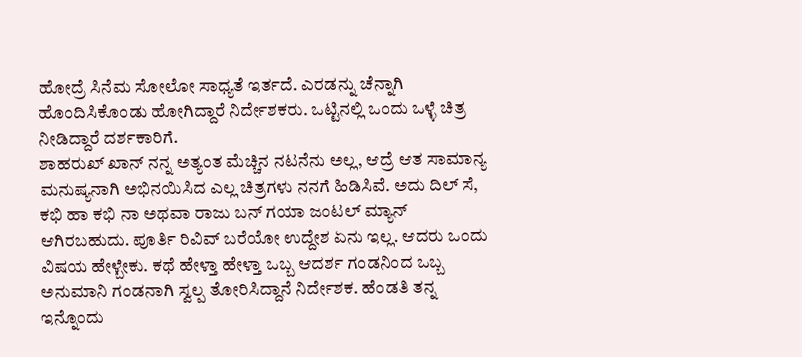ಹೋದ್ರೆ ಸಿನೆಮ ಸೋಲೋ ಸಾಧ್ಯತೆ ಇರ್ತದೆ. ಎರಡನ್ನು ಚೆನ್ನಾಗಿ ಹೊಂದಿಸಿಕೊಂಡು ಹೋಗಿದ್ದಾರೆ ನಿರ್ದೇಶಕರು. ಒಟ್ಟಿನಲ್ಲಿ ಒಂದು ಒಳ್ಳೆ ಚಿತ್ರ ನೀಡಿದ್ದಾರೆ ದರ್ಶಕಾರಿಗೆ.
ಶಾಹರುಖ್ ಖಾನ್ ನನ್ನ ಅತ್ಯಂತ ಮೆಚ್ಚಿನ ನಟನೆನು ಅಲ್ಲ, ಆದ್ರೆ ಆತ ಸಾಮಾನ್ಯ ಮನುಷ್ಯನಾಗಿ ಅಭಿನಯಿಸಿದ ಎಲ್ಲ ಚಿತ್ರಗಳು ನನಗೆ ಹಿಡಿಸಿವೆ. ಅದು ದಿಲ್ ಸೆ, ಕಭಿ ಹಾ ಕಭಿ ನಾ ಅಥವಾ ರಾಜು ಬನ್ ಗಯಾ ಜಂಟಲ್ ಮ್ಯಾನ್ ಆಗಿರಬಹುದು. ಪೂರ್ತಿ ರಿವಿವ್ ಬರೆಯೋ ಉದ್ದೇಶ ಏನು ಇಲ್ಲ. ಆದರು ಒಂದು ವಿಷಯ ಹೇಳ್ಬೇಕು. ಕಥೆ ಹೇಳ್ತಾ ಹೇಳ್ತಾ ಒಬ್ಬ ಆದರ್ಶ ಗಂಡನಿಂದ ಒಬ್ಬ ಅನುಮಾನಿ ಗಂಡನಾಗಿ ಸ್ವಲ್ಪ ತೋರಿಸಿದ್ದಾನೆ ನಿರ್ದೇಶಕ. ಹೆಂಡತಿ ತನ್ನ ಇನ್ನೊಂದು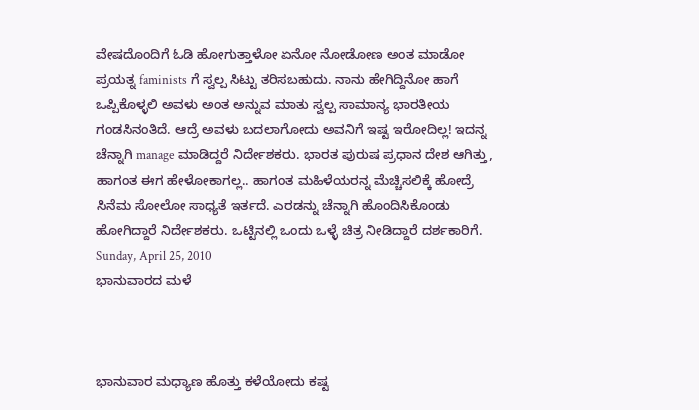ವೇಷದೊಂದಿಗೆ ಓಡಿ ಹೋಗುತ್ತಾಳೋ ಏನೋ ನೋಡೋಣ ಅಂತ ಮಾಡೋ ಪ್ರಯತ್ನ faminists ಗೆ ಸ್ವಲ್ಪ ಸಿಟ್ಟು ತರಿಸಬಹುದು. ನಾನು ಹೇಗಿದ್ದಿನೋ ಹಾಗೆ ಒಪ್ಪಿಕೊಳ್ಳಲಿ ಅವಳು ಅಂತ ಅನ್ನುವ ಮಾತು ಸ್ವಲ್ಪ ಸಾಮಾನ್ಯ ಭಾರತೀಯ ಗಂಡಸಿನಂತಿದೆ. ಆದ್ರೆ ಅವಳು ಬದಲಾಗೋದು ಅವನಿಗೆ ಇಷ್ಟ ಇರೋದಿಲ್ಲ! ಇದನ್ನ ಚೆನ್ನಾಗಿ manage ಮಾಡಿದ್ದರೆ ನಿರ್ದೇಶಕರು. ಭಾರತ ಪುರುಷ ಪ್ರಧಾನ ದೇಶ ಆಗಿತ್ತು, ಹಾಗಂತ ಈಗ ಹೇಳೋಕಾಗಲ್ಲ.. ಹಾಗಂತ ಮಹಿಳೆಯರನ್ನ ಮೆಚ್ಚಿಸಲಿಕ್ಕೆ ಹೋದ್ರೆ ಸಿನೆಮ ಸೋಲೋ ಸಾಧ್ಯತೆ ಇರ್ತದೆ. ಎರಡನ್ನು ಚೆನ್ನಾಗಿ ಹೊಂದಿಸಿಕೊಂಡು ಹೋಗಿದ್ದಾರೆ ನಿರ್ದೇಶಕರು. ಒಟ್ಟಿನಲ್ಲಿ ಒಂದು ಒಳ್ಳೆ ಚಿತ್ರ ನೀಡಿದ್ದಾರೆ ದರ್ಶಕಾರಿಗೆ.
Sunday, April 25, 2010
ಭಾನುವಾರದ ಮಳೆ



ಭಾನುವಾರ ಮಧ್ಯಾಣ ಹೊತ್ತು ಕಳೆಯೋದು ಕಷ್ಟ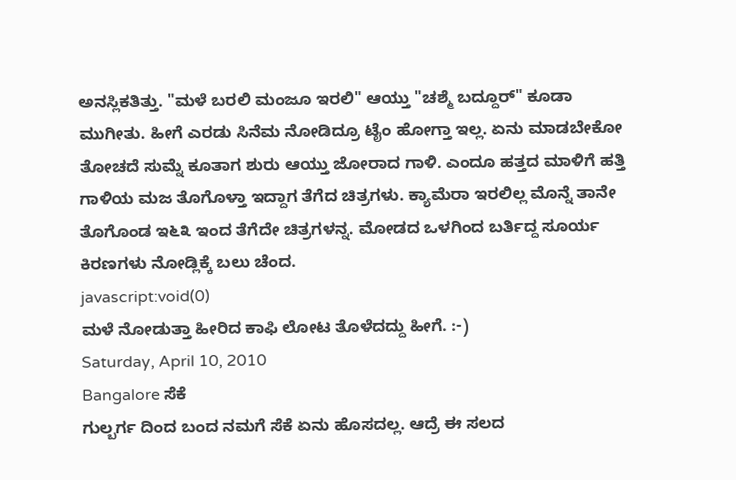ಅನಸ್ಲಿಕತಿತ್ತು. "ಮಳೆ ಬರಲಿ ಮಂಜೂ ಇರಲಿ" ಆಯ್ತು "ಚಶ್ಮೆ ಬದ್ದೂರ್" ಕೂಡಾ ಮುಗೀತು. ಹೀಗೆ ಎರಡು ಸಿನೆಮ ನೋಡಿದ್ರೂ ಟೈಂ ಹೋಗ್ತಾ ಇಲ್ಲ. ಏನು ಮಾಡಬೇಕೋ ತೋಚದೆ ಸುಮ್ನೆ ಕೂತಾಗ ಶುರು ಆಯ್ತು ಜೋರಾದ ಗಾಳಿ. ಎಂದೂ ಹತ್ತದ ಮಾಳಿಗೆ ಹತ್ತಿ ಗಾಳಿಯ ಮಜ ತೊಗೊಳ್ತಾ ಇದ್ದಾಗ ತೆಗೆದ ಚಿತ್ರಗಳು. ಕ್ಯಾಮೆರಾ ಇರಲಿಲ್ಲ ಮೊನ್ನೆ ತಾನೇ ತೊಗೊಂಡ ಇ೬೩ ಇಂದ ತೆಗೆದೇ ಚಿತ್ರಗಳನ್ನ. ಮೋಡದ ಒಳಗಿಂದ ಬರ್ತಿದ್ದ ಸೂರ್ಯ ಕಿರಣಗಳು ನೋಡ್ಲಿಕ್ಕೆ ಬಲು ಚೆಂದ.
javascript:void(0)
ಮಳೆ ನೋಡುತ್ತಾ ಹೀರಿದ ಕಾಫಿ ಲೋಟ ತೊಳೆದದ್ದು ಹೀಗೆ. :-)
Saturday, April 10, 2010
Bangalore ಸೆಕೆ
ಗುಲ್ಬರ್ಗ ದಿಂದ ಬಂದ ನಮಗೆ ಸೆಕೆ ಏನು ಹೊಸದಲ್ಲ. ಆದ್ರೆ ಈ ಸಲದ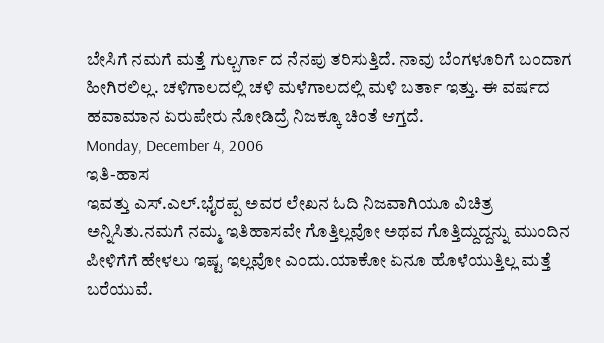ಬೇಸಿಗೆ ನಮಗೆ ಮತ್ತೆ ಗುಲ್ಬರ್ಗಾ ದ ನೆನಪು ತರಿಸುತ್ತಿದೆ. ನಾವು ಬೆಂಗಳೂರಿಗೆ ಬಂದಾಗ ಹೀಗಿರಲಿಲ್ಲ. ಚಳಿಗಾಲದಲ್ಲಿ ಚಳಿ ಮಳೆಗಾಲದಲ್ಲಿ ಮಳಿ ಬರ್ತಾ ಇತ್ತು. ಈ ವರ್ಷದ ಹವಾಮಾನ ಏರುಪೇರು ನೋಡಿದ್ರೆ ನಿಜಕ್ಕೂ ಚಿಂತೆ ಆಗ್ತದೆ.
Monday, December 4, 2006
ಇತಿ-ಹಾಸ
ಇವತ್ತು ಎಸ್.ಎಲ್.ಭೈರಪ್ಪ ಅವರ ಲೇಖನ ಓದಿ ನಿಜವಾಗಿಯೂ ವಿಚಿತ್ರ ಅನ್ನಿಸಿತು.ನಮಗೆ ನಮ್ಮ ಇತಿಹಾಸವೇ ಗೊತ್ತಿಲ್ಲವೋ ಅಥವ ಗೊತ್ತಿದ್ದುದ್ದನ್ನು ಮುಂದಿನ ಪೀಳಿಗೆಗೆ ಹೇಳಲು ಇಷ್ಟ ಇಲ್ಲವೋ ಎಂದು.ಯಾಕೋ ಏನೂ ಹೊಳೆಯುತ್ತಿಲ್ಲ ಮತ್ತೆ ಬರೆಯುವೆ.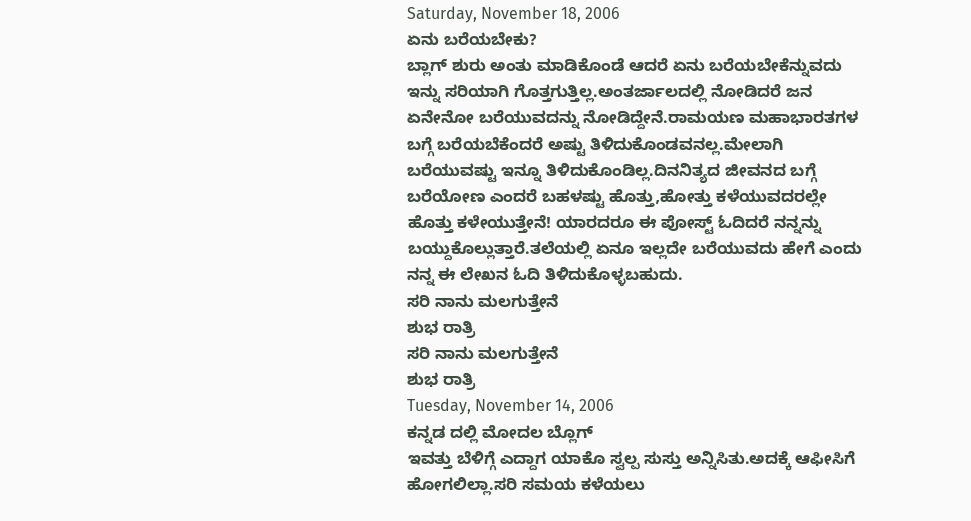Saturday, November 18, 2006
ಏನು ಬರೆಯಬೇಕು?
ಬ್ಲಾಗ್ ಶುರು ಅಂತು ಮಾಡಿಕೊಂಡೆ ಆದರೆ ಏನು ಬರೆಯಬೇಕೆನ್ನುವದು ಇನ್ನು ಸರಿಯಾಗಿ ಗೊತ್ತಗುತ್ತಿಲ್ಲ.ಅಂತರ್ಜಾಲದಲ್ಲಿ ನೋಡಿದರೆ ಜನ ಏನೇನೋ ಬರೆಯುವದನ್ನು ನೋಡಿದ್ದೇನೆ.ರಾಮಯಣ ಮಹಾಭಾರತಗಳ ಬಗ್ಗೆ ಬರೆಯಬೆಕೆಂದರೆ ಅಷ್ಟು ತಿಳಿದುಕೊಂಡವನಲ್ಲ.ಮೇಲಾಗಿ ಬರೆಯುವಷ್ಟು ಇನ್ನೂ ತಿಳಿದುಕೊಂಡಿಲ್ಲ.ದಿನನಿತ್ಯದ ಜೀವನದ ಬಗ್ಗೆ ಬರೆಯೋಣ ಎಂದರೆ ಬಹಳಷ್ಟು ಹೊತ್ತು,ಹೋತ್ತು ಕಳೆಯುವದರಲ್ಲೇ ಹೊತ್ತು ಕಳೇಯುತ್ತೇನೆ! ಯಾರದರೂ ಈ ಪೋಸ್ಟ್ ಓದಿದರೆ ನನ್ನನ್ನು ಬಯ್ದುಕೊಲ್ಲುತ್ತಾರೆ.ತಲೆಯಲ್ಲಿ ಏನೂ ಇಲ್ಲದೇ ಬರೆಯುವದು ಹೇಗೆ ಎಂದು ನನ್ನ ಈ ಲೇಖನ ಓದಿ ತಿಳಿದುಕೊಳ್ಳಬಹುದು.
ಸರಿ ನಾನು ಮಲಗುತ್ತೇನೆ
ಶುಭ ರಾತ್ರಿ
ಸರಿ ನಾನು ಮಲಗುತ್ತೇನೆ
ಶುಭ ರಾತ್ರಿ
Tuesday, November 14, 2006
ಕನ್ನಡ ದಲ್ಲಿ ಮೋದಲ ಬ್ಲೊಗ್
ಇವತ್ತು ಬೆಳಿಗ್ಗೆ ಎದ್ದಾಗ ಯಾಕೊ ಸ್ವಲ್ಪ ಸುಸ್ತು ಅನ್ನಿಸಿತು.ಅದಕ್ಕೆ ಆಫೀಸಿಗೆ ಹೋಗಲಿಲ್ಲಾ.ಸರಿ ಸಮಯ ಕಳೆಯಲು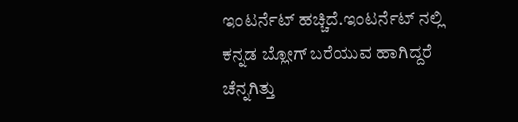ಇಂಟರ್ನೆಟ್ ಹಚ್ಚಿದೆ.ಇಂಟರ್ನೆಟ್ ನಲ್ಲಿ ಕನ್ನಡ ಬ್ಲೋಗ್ ಬರೆಯುವ ಹಾಗಿದ್ದರೆ ಚೆನ್ನಗಿತ್ತು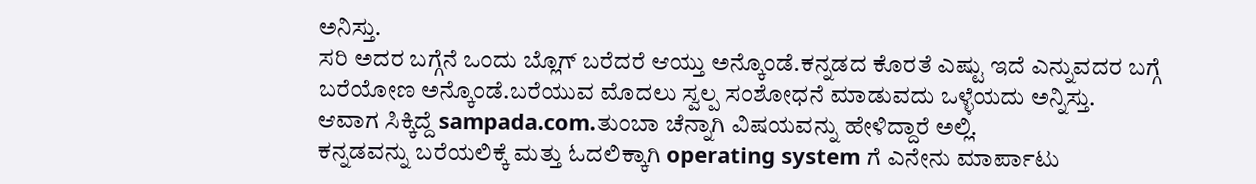ಅನಿಸ್ತು.
ಸರಿ ಅದರ ಬಗ್ಗೆನೆ ಒಂದು ಬ್ಲೊಗ್ ಬರೆದರೆ ಆಯ್ತು ಅನ್ಕೊಂಡೆ.ಕನ್ನಡದ ಕೊರತೆ ಎಷ್ಟು ಇದೆ ಎನ್ನುವದರ ಬಗ್ಗೆ
ಬರೆಯೋಣ ಅನ್ಕೊಂಡೆ.ಬರೆಯುವ ಮೊದಲು ಸ್ವಲ್ಪ ಸಂಶೋಧನೆ ಮಾಡುವದು ಒಳ್ಳೆಯದು ಅನ್ನಿಸ್ತು.
ಆವಾಗ ಸಿಕ್ಕಿದ್ದೆ sampada.com.ತುಂಬಾ ಚೆನ್ನಾಗಿ ವಿಷಯವನ್ನು ಹೇಳಿದ್ದಾರೆ ಅಲ್ಲಿ.
ಕನ್ನಡವನ್ನು ಬರೆಯಲಿಕ್ಕೆ ಮತ್ತು ಓದಲಿಕ್ಕಾಗಿ operating system ಗೆ ಎನೇನು ಮಾರ್ಪಾಟು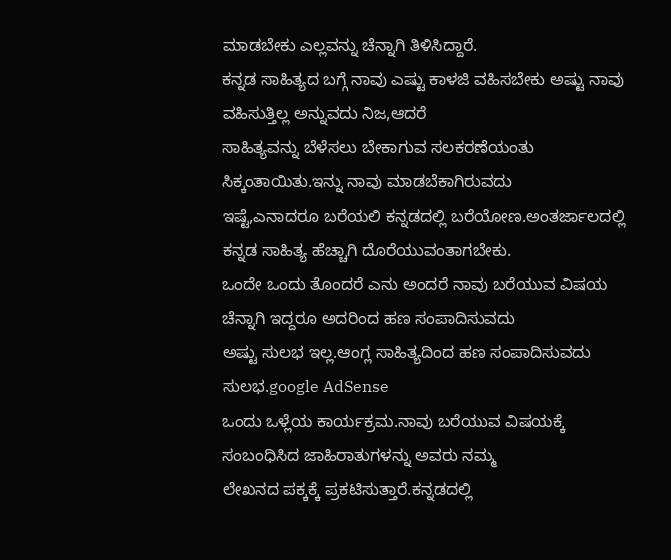ಮಾಡಬೇಕು ಎಲ್ಲವನ್ನು ಚೆನ್ನಾಗಿ ತಿಳಿಸಿದ್ದಾರೆ.
ಕನ್ನಡ ಸಾಹಿತ್ಯದ ಬಗ್ಗೆ ನಾವು ಎಷ್ಟು ಕಾಳಜಿ ವಹಿಸಬೇಕು ಅಷ್ಟು ನಾವು ವಹಿಸುತ್ತಿಲ್ಲ ಅನ್ನುವದು ನಿಜ,ಆದರೆ
ಸಾಹಿತ್ಯವನ್ನು ಬೆಳೆಸಲು ಬೇಕಾಗುವ ಸಲಕರಣೆಯಂತು ಸಿಕ್ಕಂತಾಯಿತು.ಇನ್ನು ನಾವು ಮಾಡಬೆಕಾಗಿರುವದು
ಇಷ್ಟೆ,ಎನಾದರೂ ಬರೆಯಲಿ ಕನ್ನಡದಲ್ಲಿ ಬರೆಯೋಣ.ಅಂತರ್ಜಾಲದಲ್ಲಿ ಕನ್ನಡ ಸಾಹಿತ್ಯ ಹೆಚ್ಚಾಗಿ ದೊರೆಯುವಂತಾಗಬೇಕು.
ಒಂದೇ ಒಂದು ತೊಂದರೆ ಎನು ಅಂದರೆ ನಾವು ಬರೆಯುವ ವಿಷಯ ಚೆನ್ನಾಗಿ ಇದ್ದರೂ ಅದರಿಂದ ಹಣ ಸಂಪಾದಿಸುವದು
ಅಷ್ಟು ಸುಲಭ ಇಲ್ಲ.ಆಂಗ್ಲ ಸಾಹಿತ್ಯದಿಂದ ಹಣ ಸಂಪಾದಿಸುವದು ಸುಲಭ.google AdSense
ಒಂದು ಒಳ್ಲೆಯ ಕಾರ್ಯಕ್ರಮ.ನಾವು ಬರೆಯುವ ವಿಷಯಕ್ಕೆ ಸಂಬಂಧಿಸಿದ ಜಾಹಿರಾತುಗಳನ್ನು ಅವರು ನಮ್ಮ
ಲೇಖನದ ಪಕ್ಕಕ್ಕೆ ಪ್ರಕಟಿಸುತ್ತಾರೆ.ಕನ್ನಡದಲ್ಲಿ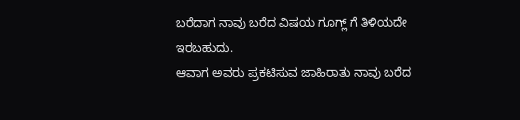ಬರೆದಾಗ ನಾವು ಬರೆದ ವಿಷಯ ಗೂಗ್ಲ್ ಗೆ ತಿಳಿಯದೇ ಇರಬಹುದು.
ಆವಾಗ ಅವರು ಪ್ರಕಟಿಸುವ ಜಾಹಿರಾತು ನಾವು ಬರೆದ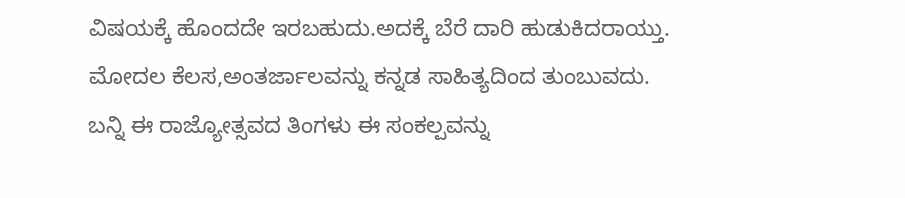ವಿಷಯಕ್ಕೆ ಹೊಂದದೇ ಇರಬಹುದು.ಅದಕ್ಕೆ ಬೆರೆ ದಾರಿ ಹುಡುಕಿದರಾಯ್ತು.
ಮೋದಲ ಕೆಲಸ,ಅಂತರ್ಜಾಲವನ್ನು ಕನ್ನಡ ಸಾಹಿತ್ಯದಿಂದ ತುಂಬುವದು.
ಬನ್ನಿ ಈ ರಾಜ್ಯೋತ್ಸವದ ತಿಂಗಳು ಈ ಸಂಕಲ್ಪವನ್ನು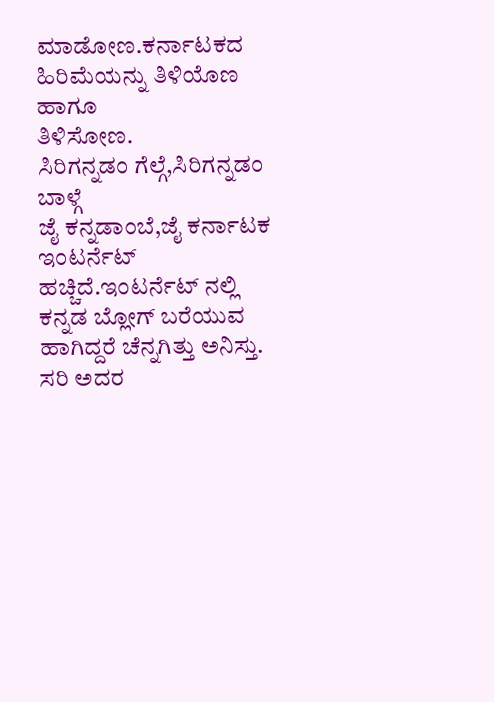ಮಾಡೋಣ.ಕರ್ನಾಟಕದ ಹಿರಿಮೆಯನ್ನು ತಿಳಿಯೊಣ ಹಾಗೂ
ತಿಳಿಸೋಣ.
ಸಿರಿಗನ್ನಡಂ ಗೆಲ್ಗೆ,ಸಿರಿಗನ್ನಡಂ ಬಾಳ್ಗೆ
ಜೈ ಕನ್ನಡಾಂಬೆ,ಜೈ ಕರ್ನಾಟಕ
ಇಂಟರ್ನೆಟ್ ಹಚ್ಚಿದೆ.ಇಂಟರ್ನೆಟ್ ನಲ್ಲಿ ಕನ್ನಡ ಬ್ಲೋಗ್ ಬರೆಯುವ ಹಾಗಿದ್ದರೆ ಚೆನ್ನಗಿತ್ತು ಅನಿಸ್ತು.
ಸರಿ ಅದರ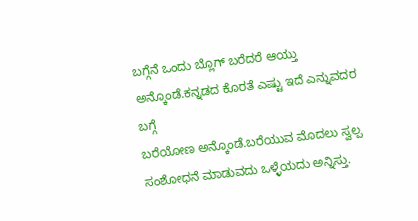ಬಗ್ಗೆನೆ ಒಂದು ಬ್ಲೊಗ್ ಬರೆದರೆ ಆಯ್ತು ಅನ್ಕೊಂಡೆ.ಕನ್ನಡದ ಕೊರತೆ ಎಷ್ಟು ಇದೆ ಎನ್ನುವದರ ಬಗ್ಗೆ
ಬರೆಯೋಣ ಅನ್ಕೊಂಡೆ.ಬರೆಯುವ ಮೊದಲು ಸ್ವಲ್ಪ ಸಂಶೋಧನೆ ಮಾಡುವದು ಒಳ್ಳೆಯದು ಅನ್ನಿಸ್ತು.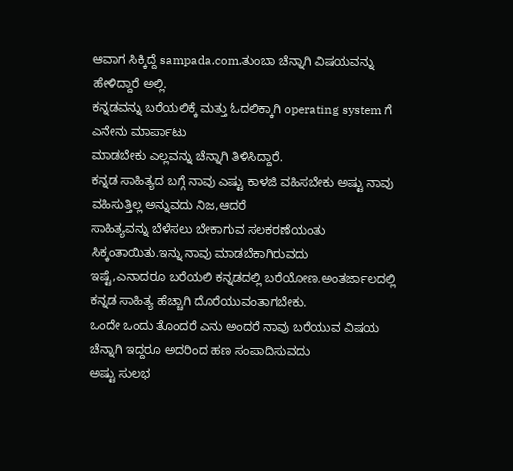ಆವಾಗ ಸಿಕ್ಕಿದ್ದೆ sampada.com.ತುಂಬಾ ಚೆನ್ನಾಗಿ ವಿಷಯವನ್ನು ಹೇಳಿದ್ದಾರೆ ಅಲ್ಲಿ.
ಕನ್ನಡವನ್ನು ಬರೆಯಲಿಕ್ಕೆ ಮತ್ತು ಓದಲಿಕ್ಕಾಗಿ operating system ಗೆ ಎನೇನು ಮಾರ್ಪಾಟು
ಮಾಡಬೇಕು ಎಲ್ಲವನ್ನು ಚೆನ್ನಾಗಿ ತಿಳಿಸಿದ್ದಾರೆ.
ಕನ್ನಡ ಸಾಹಿತ್ಯದ ಬಗ್ಗೆ ನಾವು ಎಷ್ಟು ಕಾಳಜಿ ವಹಿಸಬೇಕು ಅಷ್ಟು ನಾವು ವಹಿಸುತ್ತಿಲ್ಲ ಅನ್ನುವದು ನಿಜ,ಆದರೆ
ಸಾಹಿತ್ಯವನ್ನು ಬೆಳೆಸಲು ಬೇಕಾಗುವ ಸಲಕರಣೆಯಂತು ಸಿಕ್ಕಂತಾಯಿತು.ಇನ್ನು ನಾವು ಮಾಡಬೆಕಾಗಿರುವದು
ಇಷ್ಟೆ,ಎನಾದರೂ ಬರೆಯಲಿ ಕನ್ನಡದಲ್ಲಿ ಬರೆಯೋಣ.ಅಂತರ್ಜಾಲದಲ್ಲಿ ಕನ್ನಡ ಸಾಹಿತ್ಯ ಹೆಚ್ಚಾಗಿ ದೊರೆಯುವಂತಾಗಬೇಕು.
ಒಂದೇ ಒಂದು ತೊಂದರೆ ಎನು ಅಂದರೆ ನಾವು ಬರೆಯುವ ವಿಷಯ ಚೆನ್ನಾಗಿ ಇದ್ದರೂ ಅದರಿಂದ ಹಣ ಸಂಪಾದಿಸುವದು
ಅಷ್ಟು ಸುಲಭ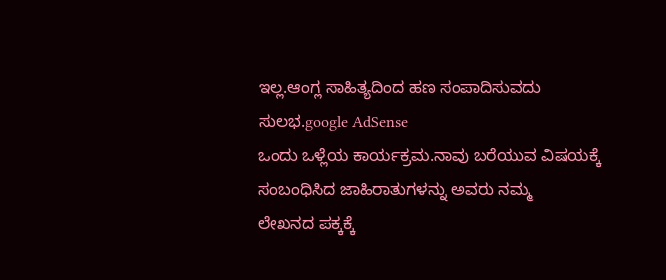ಇಲ್ಲ.ಆಂಗ್ಲ ಸಾಹಿತ್ಯದಿಂದ ಹಣ ಸಂಪಾದಿಸುವದು ಸುಲಭ.google AdSense
ಒಂದು ಒಳ್ಲೆಯ ಕಾರ್ಯಕ್ರಮ.ನಾವು ಬರೆಯುವ ವಿಷಯಕ್ಕೆ ಸಂಬಂಧಿಸಿದ ಜಾಹಿರಾತುಗಳನ್ನು ಅವರು ನಮ್ಮ
ಲೇಖನದ ಪಕ್ಕಕ್ಕೆ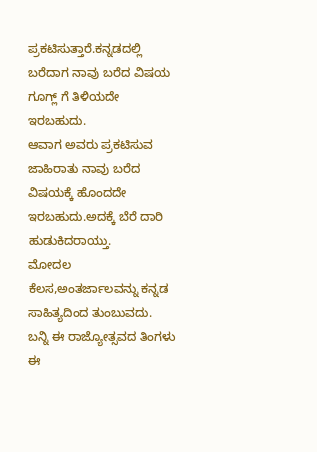ಪ್ರಕಟಿಸುತ್ತಾರೆ.ಕನ್ನಡದಲ್ಲಿ ಬರೆದಾಗ ನಾವು ಬರೆದ ವಿಷಯ ಗೂಗ್ಲ್ ಗೆ ತಿಳಿಯದೇ ಇರಬಹುದು.
ಆವಾಗ ಅವರು ಪ್ರಕಟಿಸುವ ಜಾಹಿರಾತು ನಾವು ಬರೆದ ವಿಷಯಕ್ಕೆ ಹೊಂದದೇ ಇರಬಹುದು.ಅದಕ್ಕೆ ಬೆರೆ ದಾರಿ ಹುಡುಕಿದರಾಯ್ತು.
ಮೋದಲ ಕೆಲಸ,ಅಂತರ್ಜಾಲವನ್ನು ಕನ್ನಡ ಸಾಹಿತ್ಯದಿಂದ ತುಂಬುವದು.
ಬನ್ನಿ ಈ ರಾಜ್ಯೋತ್ಸವದ ತಿಂಗಳು ಈ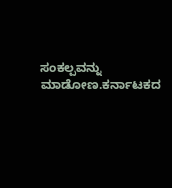ಸಂಕಲ್ಪವನ್ನು ಮಾಡೋಣ.ಕರ್ನಾಟಕದ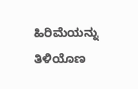ಹಿರಿಮೆಯನ್ನು ತಿಳಿಯೊಣ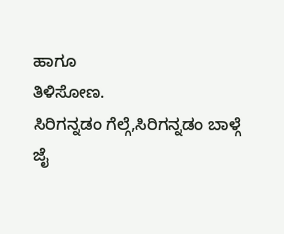ಹಾಗೂ
ತಿಳಿಸೋಣ.
ಸಿರಿಗನ್ನಡಂ ಗೆಲ್ಗೆ,ಸಿರಿಗನ್ನಡಂ ಬಾಳ್ಗೆ
ಜೈ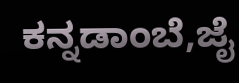ಕನ್ನಡಾಂಬೆ,ಜೈ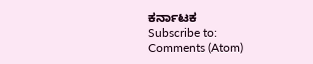ಕರ್ನಾಟಕ
Subscribe to:
Comments (Atom)